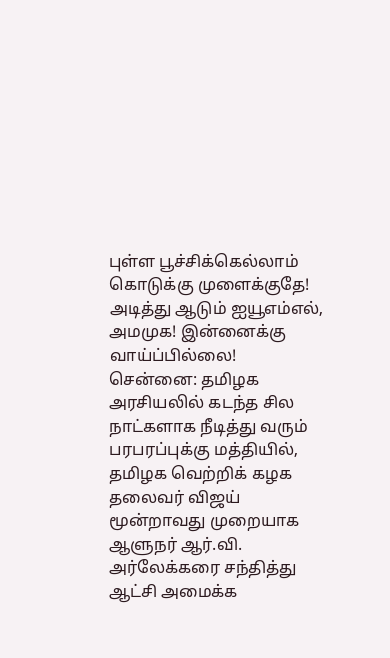புள்ள பூச்சிக்கெல்லாம் கொடுக்கு முளைக்குதே! அடித்து ஆடும் ஐயூஎம்எல், அமமுக! இன்னைக்கு வாய்ப்பில்லை!
சென்னை: தமிழக அரசியலில் கடந்த சில நாட்களாக நீடித்து வரும் பரபரப்புக்கு மத்தியில், தமிழக வெற்றிக் கழக தலைவர் விஜய் மூன்றாவது முறையாக ஆளுநர் ஆர்.வி. அர்லேக்கரை சந்தித்து ஆட்சி அமைக்க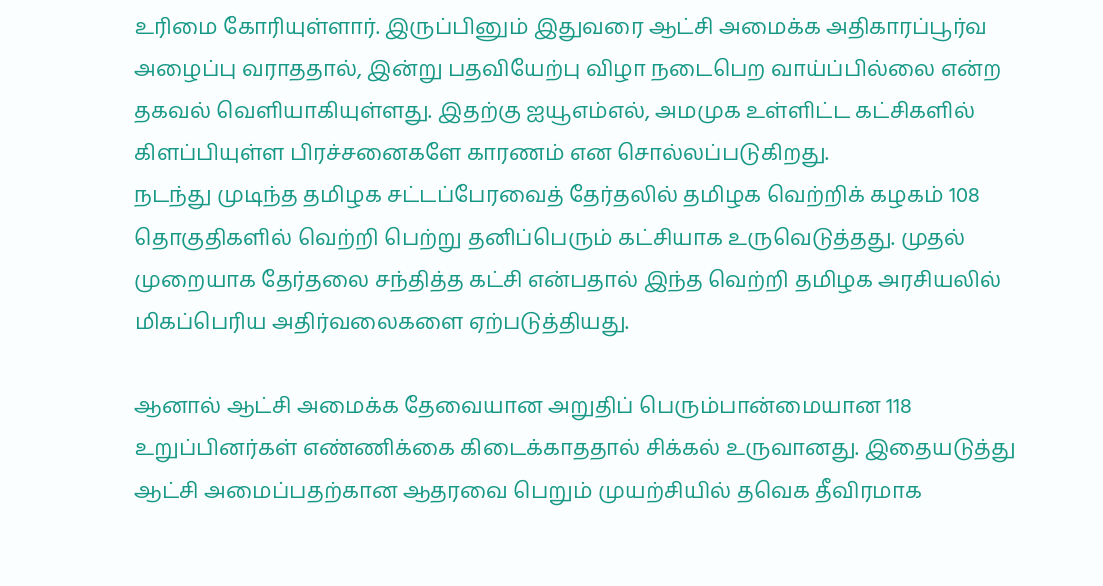உரிமை கோரியுள்ளார். இருப்பினும் இதுவரை ஆட்சி அமைக்க அதிகாரப்பூர்வ அழைப்பு வராததால், இன்று பதவியேற்பு விழா நடைபெற வாய்ப்பில்லை என்ற தகவல் வெளியாகியுள்ளது. இதற்கு ஐயூஎம்எல், அமமுக உள்ளிட்ட கட்சிகளில் கிளப்பியுள்ள பிரச்சனைகளே காரணம் என சொல்லப்படுகிறது.
நடந்து முடிந்த தமிழக சட்டப்பேரவைத் தேர்தலில் தமிழக வெற்றிக் கழகம் 108 தொகுதிகளில் வெற்றி பெற்று தனிப்பெரும் கட்சியாக உருவெடுத்தது. முதல் முறையாக தேர்தலை சந்தித்த கட்சி என்பதால் இந்த வெற்றி தமிழக அரசியலில் மிகப்பெரிய அதிர்வலைகளை ஏற்படுத்தியது.

ஆனால் ஆட்சி அமைக்க தேவையான அறுதிப் பெரும்பான்மையான 118 உறுப்பினர்கள் எண்ணிக்கை கிடைக்காததால் சிக்கல் உருவானது. இதையடுத்து ஆட்சி அமைப்பதற்கான ஆதரவை பெறும் முயற்சியில் தவெக தீவிரமாக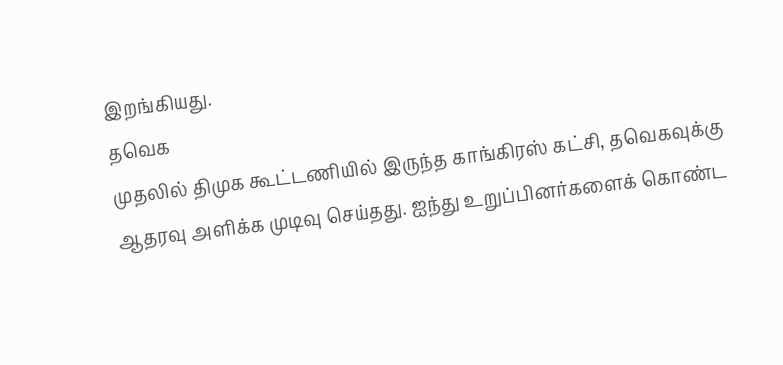இறங்கியது.
தவெக
முதலில் திமுக கூட்டணியில் இருந்த காங்கிரஸ் கட்சி, தவெகவுக்கு ஆதரவு அளிக்க முடிவு செய்தது. ஐந்து உறுப்பினர்களைக் கொண்ட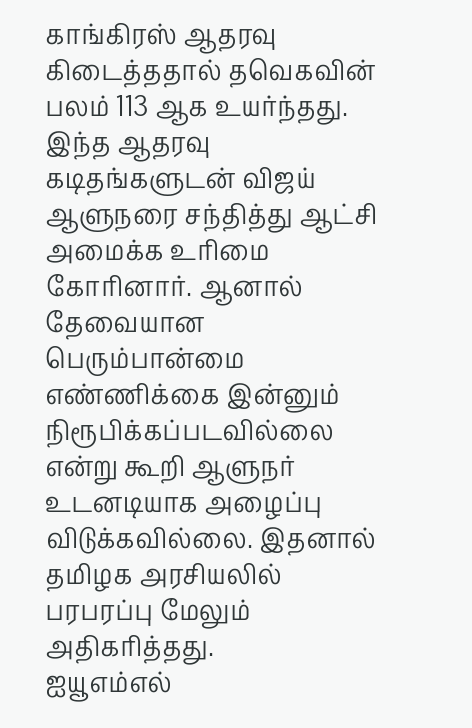காங்கிரஸ் ஆதரவு கிடைத்ததால் தவெகவின் பலம் 113 ஆக உயர்ந்தது. இந்த ஆதரவு கடிதங்களுடன் விஜய் ஆளுநரை சந்தித்து ஆட்சி அமைக்க உரிமை கோரினார். ஆனால் தேவையான பெரும்பான்மை எண்ணிக்கை இன்னும் நிரூபிக்கப்படவில்லை என்று கூறி ஆளுநர் உடனடியாக அழைப்பு விடுக்கவில்லை. இதனால் தமிழக அரசியலில் பரபரப்பு மேலும் அதிகரித்தது.
ஐயூஎம்எல்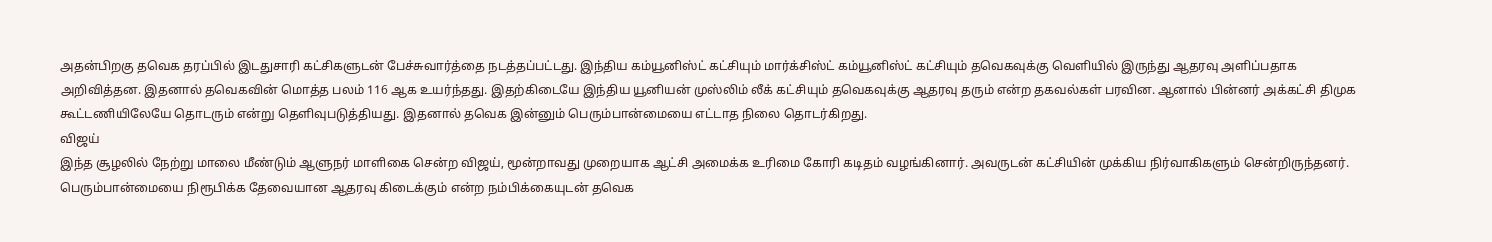அதன்பிறகு தவெக தரப்பில் இடதுசாரி கட்சிகளுடன் பேச்சுவார்த்தை நடத்தப்பட்டது. இந்திய கம்யூனிஸ்ட் கட்சியும் மார்க்சிஸ்ட் கம்யூனிஸ்ட் கட்சியும் தவெகவுக்கு வெளியில் இருந்து ஆதரவு அளிப்பதாக அறிவித்தன. இதனால் தவெகவின் மொத்த பலம் 116 ஆக உயர்ந்தது. இதற்கிடையே இந்திய யூனியன் முஸ்லிம் லீக் கட்சியும் தவெகவுக்கு ஆதரவு தரும் என்ற தகவல்கள் பரவின. ஆனால் பின்னர் அக்கட்சி திமுக கூட்டணியிலேயே தொடரும் என்று தெளிவுபடுத்தியது. இதனால் தவெக இன்னும் பெரும்பான்மையை எட்டாத நிலை தொடர்கிறது.
விஜய்
இந்த சூழலில் நேற்று மாலை மீண்டும் ஆளுநர் மாளிகை சென்ற விஜய், மூன்றாவது முறையாக ஆட்சி அமைக்க உரிமை கோரி கடிதம் வழங்கினார். அவருடன் கட்சியின் முக்கிய நிர்வாகிகளும் சென்றிருந்தனர். பெரும்பான்மையை நிரூபிக்க தேவையான ஆதரவு கிடைக்கும் என்ற நம்பிக்கையுடன் தவெக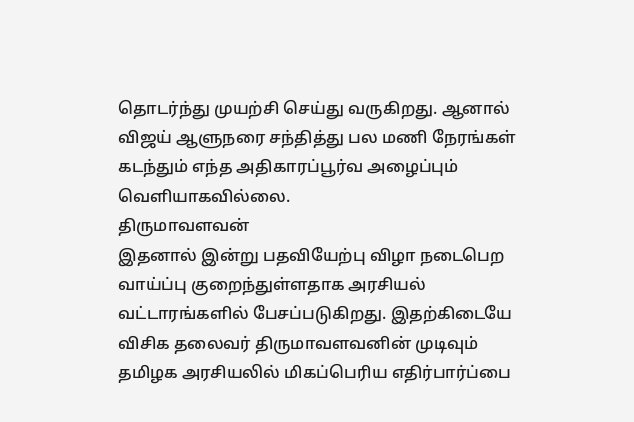தொடர்ந்து முயற்சி செய்து வருகிறது. ஆனால் விஜய் ஆளுநரை சந்தித்து பல மணி நேரங்கள் கடந்தும் எந்த அதிகாரப்பூர்வ அழைப்பும் வெளியாகவில்லை.
திருமாவளவன்
இதனால் இன்று பதவியேற்பு விழா நடைபெற வாய்ப்பு குறைந்துள்ளதாக அரசியல் வட்டாரங்களில் பேசப்படுகிறது. இதற்கிடையே விசிக தலைவர் திருமாவளவனின் முடிவும் தமிழக அரசியலில் மிகப்பெரிய எதிர்பார்ப்பை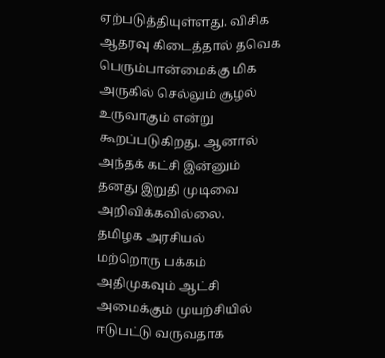ஏற்படுத்தியுள்ளது. விசிக ஆதரவு கிடைத்தால் தவெக பெரும்பான்மைக்கு மிக அருகில் செல்லும் சூழல் உருவாகும் என்று கூறப்படுகிறது. ஆனால் அந்தக் கட்சி இன்னும் தனது இறுதி முடிவை அறிவிக்கவில்லை.
தமிழக அரசியல்
மற்றொரு பக்கம் அதிமுகவும் ஆட்சி அமைக்கும் முயற்சியில் ஈடுபட்டு வருவதாக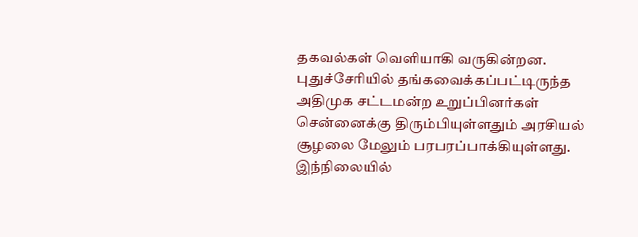தகவல்கள் வெளியாகி வருகின்றன. புதுச்சேரியில் தங்கவைக்கப்பட்டிருந்த அதிமுக சட்டமன்ற உறுப்பினர்கள் சென்னைக்கு திரும்பியுள்ளதும் அரசியல் சூழலை மேலும் பரபரப்பாக்கியுள்ளது. இந்நிலையில்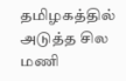தமிழகத்தில் அடுத்த சில மணி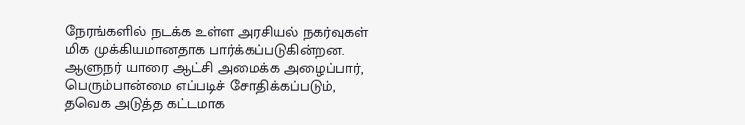நேரங்களில் நடக்க உள்ள அரசியல் நகர்வுகள் மிக முக்கியமானதாக பார்க்கப்படுகின்றன. ஆளுநர் யாரை ஆட்சி அமைக்க அழைப்பார், பெரும்பான்மை எப்படிச் சோதிக்கப்படும், தவெக அடுத்த கட்டமாக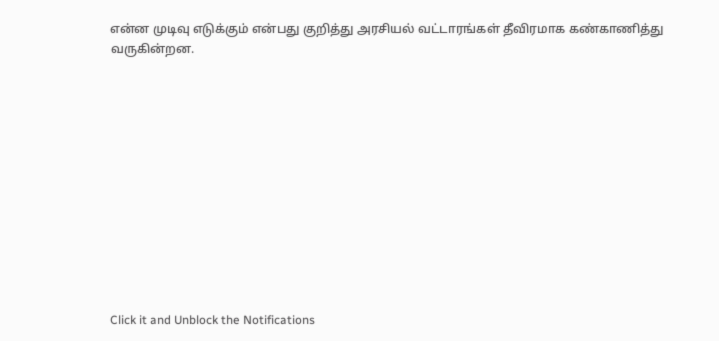என்ன முடிவு எடுக்கும் என்பது குறித்து அரசியல் வட்டாரங்கள் தீவிரமாக கண்காணித்து வருகின்றன.












Click it and Unblock the Notifications